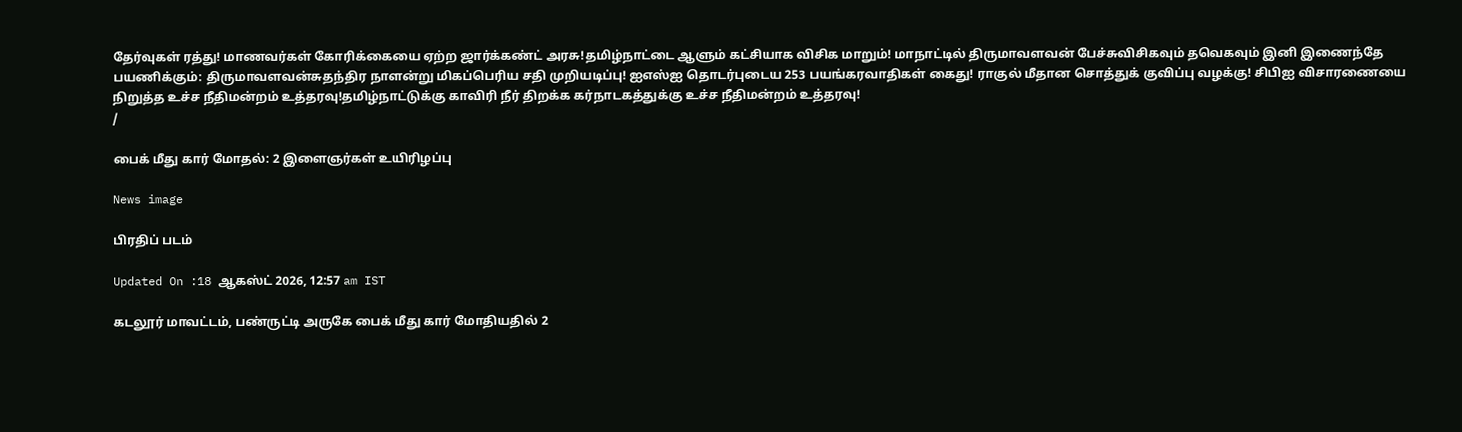தேர்வுகள் ரத்து! மாணவர்கள் கோரிக்கையை ஏற்ற ஜார்க்கண்ட் அரசு!தமிழ்நாட்டை ஆளும் கட்சியாக விசிக மாறும்! மாநாட்டில் திருமாவளவன் பேச்சுவிசிகவும் தவெகவும் இனி இணைந்தே பயணிக்கும்: திருமாவளவன்சுதந்திர நாளன்று மிகப்பெரிய சதி முறியடிப்பு! ஐஎஸ்ஐ தொடர்புடைய 253 பயங்கரவாதிகள் கைது! ராகுல் மீதான சொத்துக் குவிப்பு வழக்கு! சிபிஐ விசாரணையை நிறுத்த உச்ச நீதிமன்றம் உத்தரவு!தமிழ்நாட்டுக்கு காவிரி நீர் திறக்க கர்நாடகத்துக்கு உச்ச நீதிமன்றம் உத்தரவு!
/

பைக் மீது கார் மோதல்: 2 இளைஞர்கள் உயிரிழப்பு

News image

பிரதிப் படம்

Updated On :18 ஆகஸ்ட் 2026, 12:57 am IST

கடலூர் மாவட்டம், பண்ருட்டி அருகே பைக் மீது கார் மோதியதில் 2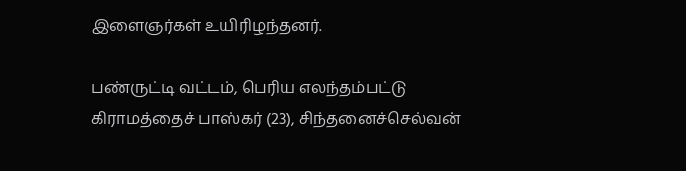இளைஞர்கள் உயிரிழந்தனர்.

பண்ருட்டி வட்டம், பெரிய எலந்தம்பட்டு கிராமத்தைச் பாஸ்கர் (23), சிந்தனைச்செல்வன்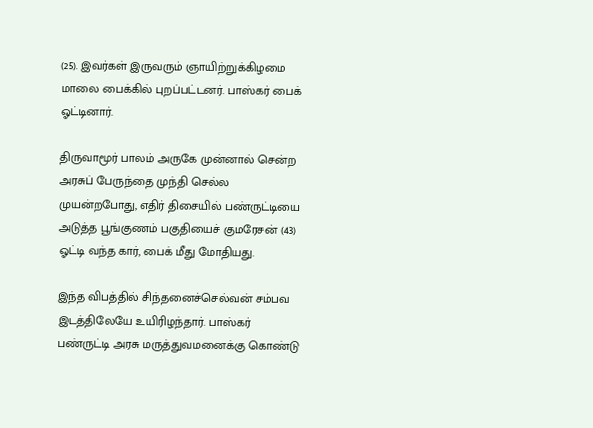(25). இவர்கள் இருவரும் ஞாயிற்றுக்கிழமை மாலை பைக்கில் புறப்பட்டனர். பாஸ்கர் பைக் ஓட்டினார்.

திருவாமூர் பாலம் அருகே முன்னால் சென்ற அரசுப் பேருந்தை முந்தி செல்ல முயன்றபோது, எதிர் திசையில் பண்ருட்டியை அடுத்த பூங்குணம் பகுதியைச் குமரேசன் (43) ஓட்டி வந்த கார், பைக் மீது மோதியது.

இந்த விபத்தில் சிந்தனைச்செல்வன் சம்பவ இடத்திலேயே உயிரிழந்தார். பாஸ்கர் பண்ருட்டி அரசு மருத்துவமனைக்கு கொண்டு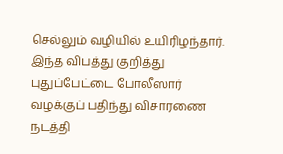செல்லும் வழியில் உயிரிழந்தார். இந்த விபத்து குறித்து புதுப்பேட்டை போலீஸார் வழக்குப் பதிந்து விசாரணை நடத்தி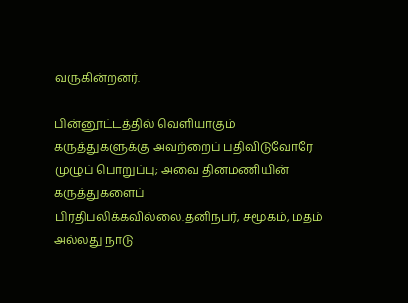வருகின்றனர்.

பின்னூட்டத்தில் வெளியாகும் கருத்துகளுக்கு அவற்றைப் பதிவிடுவோரே முழுப் பொறுப்பு; அவை தினமணியின் கருத்துகளைப் பிரதிபலிக்கவில்லை.தனிநபர், சமூகம், மதம் அல்லது நாடு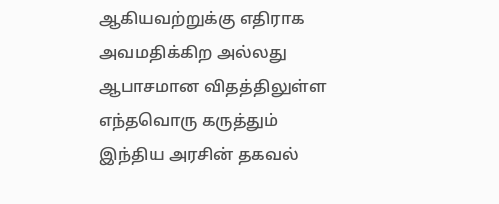ஆகியவற்றுக்கு எதிராக அவமதிக்கிற அல்லது ஆபாசமான விதத்திலுள்ள எந்தவொரு கருத்தும் இந்திய அரசின் தகவல்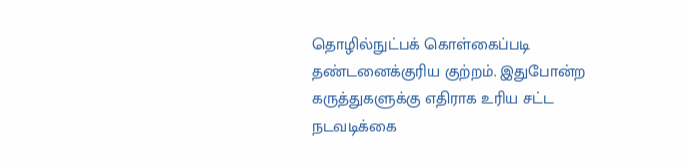தொழில்நுட்பக் கொள்கைப்படி தண்டனைக்குரிய குற்றம். இதுபோன்ற கருத்துகளுக்கு எதிராக உரிய சட்ட நடவடிக்கை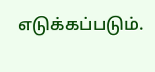எடுக்கப்படும்.